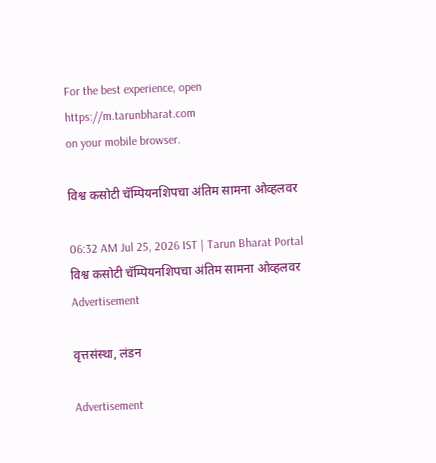For the best experience, open
https://m.tarunbharat.com
on your mobile browser.

विश्व कसोटी चॅम्पियनशिपचा अंतिम सामना ओव्हलवर

06:32 AM Jul 25, 2026 IST | Tarun Bharat Portal
विश्व कसोटी चॅम्पियनशिपचा अंतिम सामना ओव्हलवर
Advertisement

वृत्तसंस्था, लंडन

Advertisement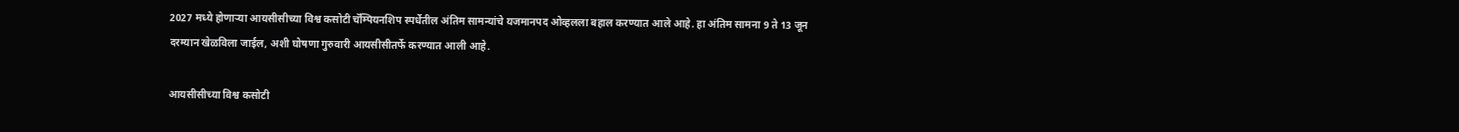2027 मध्ये होणाऱ्या आयसीसीच्या विश्व कसोटी चॅम्पियनशिप स्पर्धेतील अंतिम सामन्यांचे यजमानपद ओव्हलला बहाल करण्यात आले आहे. हा अंतिम सामना 9 ते 13 जून दरम्यान खेळविला जाईल, अशी घोषणा गुरुवारी आयसीसीतर्फे करण्यात आली आहे.

आयसीसीच्या विश्व कसोटी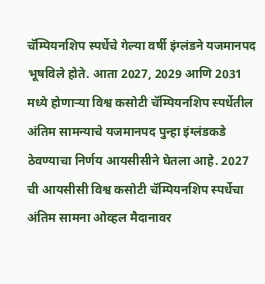चॅम्पियनशिप स्पर्धेचे गेल्या वर्षी इंग्लंडने यजमानपद भूषविले होते. आता 2027, 2029 आणि 2031 मध्ये होणाऱ्या विश्व कसोटी चॅम्पियनशिप स्पर्धेतील अंतिम सामन्याचे यजमानपद पुन्हा इंग्लंडकडे ठेवण्याचा निर्णय आयसीसीने घेतला आहे. 2027 ची आयसीसी विश्व कसोटी चॅम्पियनशिप स्पर्धेचा अंतिम सामना ओव्हल मैदानावर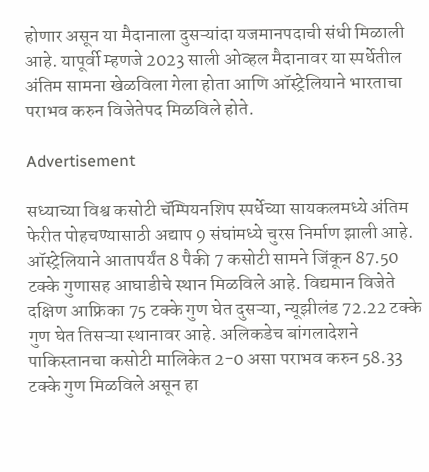होणार असून या मैदानाला दुसऱ्यांदा यजमानपदाची संधी मिळाली आहे. यापूर्वी म्हणजे 2023 साली ओव्हल मैदानावर या स्पर्धेतील अंतिम सामना खेळविला गेला होता आणि ऑस्ट्रेलियाने भारताचा पराभव करुन विजेतेपद मिळविले होते.

Advertisement

सध्याच्या विश्व कसोटी चॅम्पियनशिप स्पर्धेच्या सायकलमध्ये अंतिम फेरीत पोहचण्यासाठी अद्याप 9 संघांमध्ये चुरस निर्माण झाली आहे. ऑस्ट्रेलियाने आतापर्यंत 8 पैकी 7 कसोटी सामने जिंकून 87.50 टक्के गुणासह आघाडीचे स्थान मिळविले आहे. विद्यमान विजेते दक्षिण आफ्रिका 75 टक्के गुण घेत दुसऱ्या, न्यूझीलंड 72.22 टक्के गुण घेत तिसऱ्या स्थानावर आहे. अलिकडेच बांगलादेशने पाकिस्तानचा कसोटी मालिकेत 2-0 असा पराभव करुन 58.33 टक्के गुण मिळविले असून हा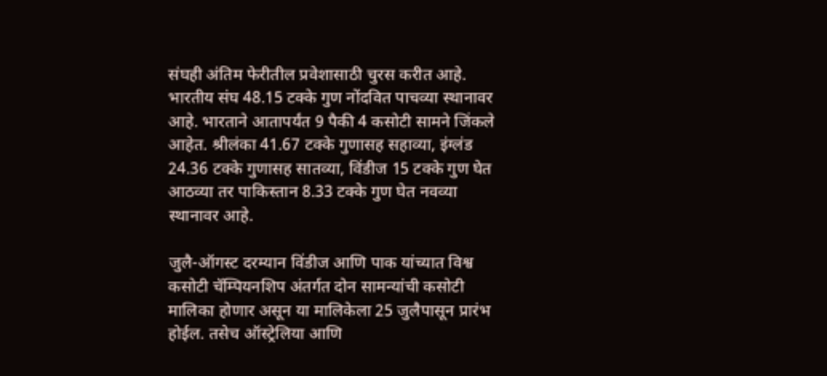संघही अंतिम फेरीतील प्रवेशासाठी चुरस करीत आहे. भारतीय संघ 48.15 टक्के गुण नोंदवित पाचव्या स्थानावर आहे. भारताने आतापर्यंत 9 पैकी 4 कसोटी सामने जिंकले आहेत. श्रीलंका 41.67 टक्के गुणासह सहाव्या, इंग्लंड 24.36 टक्के गुणासह सातव्या, विंडीज 15 टक्के गुण घेत आठव्या तर पाकिस्तान 8.33 टक्के गुण घेत नवव्या स्थानावर आहे.

जुलै-ऑगस्ट दरम्यान विंडीज आणि पाक यांच्यात विश्व कसोटी चॅम्पियनशिप अंतर्गत दोन सामन्यांची कसोटी मालिका होणार असून या मालिकेला 25 जुलैपासून प्रारंभ होईल. तसेच ऑस्ट्रेलिया आणि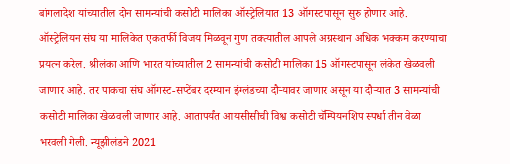बांगलादेश यांच्यातील दोन सामन्यांची कसोटी मालिका ऑस्ट्रेलियात 13 ऑगस्टपासून सुरु होणार आहे. ऑस्ट्रेलियन संघ या मालिकेत एकतर्फी विजय मिळवून गुण तक्त्यातील आपले अग्रस्थान अधिक भक्कम करण्याचा प्रयत्न करेल. श्रीलंका आणि भारत यांच्यातील 2 सामन्यांची कसोटी मालिका 15 ऑगस्टपासून लंकेत खेळवली जाणार आहे. तर पाकचा संघ ऑगस्ट-सप्टेंबर दरम्यान इंग्लंडच्या दौऱ्यावर जाणार असून या दौऱ्यात 3 सामन्यांची कसोटी मालिका खेळवली जाणार आहे. आतापर्यंत आयसीसीची विश्व कसोटी चॅम्पियनशिप स्पर्धा तीन वेळा भरवली गेली. न्यूझीलंडने 2021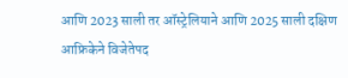आणि 2023 साली तर ऑस्ट्रेलियाने आणि 2025 साली दक्षिण आफ्रिकेने विजेतेपद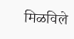मिळविले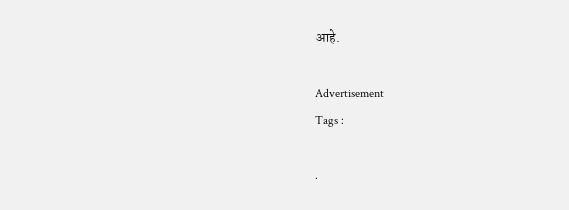आहे.

Advertisement
Tags :

.